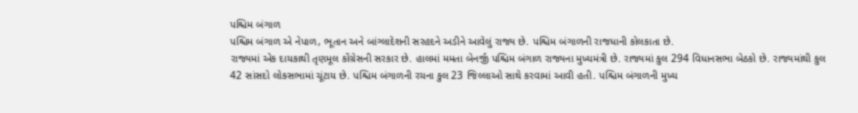પશ્ચિમ બંગાળ
પશ્ચિમ બંગાળ એ નેપાળ, ભૂતાન અને બાંગ્લાદેશની સરહદને અડીને આવેલું રાજ્ય છે. પશ્ચિમ બંગાળની રાજધાની કોલકાતા છે.
રાજ્યમાં એક દાયકાથી તૃણમૂલ કોંગ્રેસની સરકાર છે. હાલમાં મમતા બેનર્જી પશ્ચિમ બંગાળ રાજ્યના મુખ્યમંત્રી છે. રાજ્યમાં કુલ 294 વિધાનસભા બેઠકો છે. રાજ્યમાંથી કુલ 42 સાંસદો લોકસભામાં ચૂંટાય છે. પશ્ચિમ બંગાળની રચના કુલ 23 જિલ્લાઓ સાથે કરવામાં આવી હતી. પશ્ચિમ બંગાળની મુખ્ય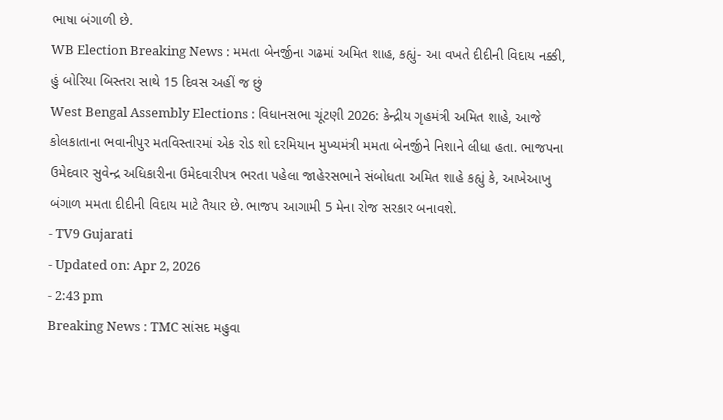ભાષા બંગાળી છે.
WB Election Breaking News : મમતા બેનર્જીના ગઢમાં અમિત શાહ, કહ્યું- આ વખતે દીદીની વિદાય નક્કી, હું બોરિયા બિસ્તરા સાથે 15 દિવસ અહીં જ છું
West Bengal Assembly Elections : વિધાનસભા ચૂંટણી 2026: કેન્દ્રીય ગૃહમંત્રી અમિત શાહે, આજે કોલકાતાના ભવાનીપુર મતવિસ્તારમાં એક રોડ શો દરમિયાન મુખ્યમંત્રી મમતા બેનર્જીને નિશાને લીધા હતા. ભાજપના ઉમેદવાર સુવેન્દ્ર અધિકારીના ઉમેદવારીપત્ર ભરતા પહેલા જાહેરસભાને સંબોધતા અમિત શાહે કહ્યું કે, આખેઆખુ બંગાળ મમતા દીદીની વિદાય માટે તૈયાર છે. ભાજપ આગામી 5 મેના રોજ સરકાર બનાવશે.
- TV9 Gujarati
- Updated on: Apr 2, 2026
- 2:43 pm
Breaking News : TMC સાંસદ મહુવા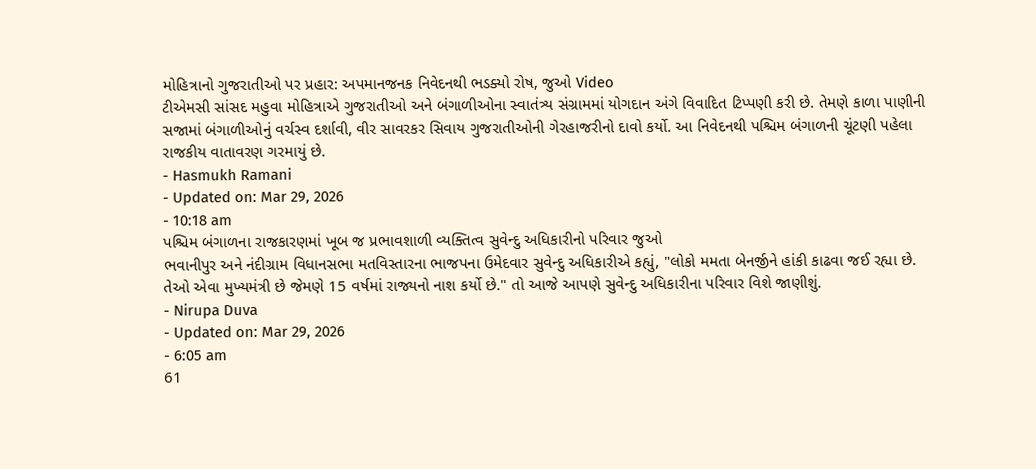મોહિત્રાનો ગુજરાતીઓ પર પ્રહાર: અપમાનજનક નિવેદનથી ભડક્યો રોષ, જુઓ Video
ટીએમસી સાંસદ મહુવા મોહિત્રાએ ગુજરાતીઓ અને બંગાળીઓના સ્વાતંત્ર્ય સંગ્રામમાં યોગદાન અંગે વિવાદિત ટિપ્પણી કરી છે. તેમણે કાળા પાણીની સજામાં બંગાળીઓનું વર્ચસ્વ દર્શાવી, વીર સાવરકર સિવાય ગુજરાતીઓની ગેરહાજરીનો દાવો કર્યો. આ નિવેદનથી પશ્ચિમ બંગાળની ચૂંટણી પહેલા રાજકીય વાતાવરણ ગરમાયું છે.
- Hasmukh Ramani
- Updated on: Mar 29, 2026
- 10:18 am
પશ્ચિમ બંગાળના રાજકારણમાં ખૂબ જ પ્રભાવશાળી વ્યક્તિત્વ સુવેન્દુ અધિકારીનો પરિવાર જુઓ
ભવાનીપુર અને નંદીગ્રામ વિધાનસભા મતવિસ્તારના ભાજપના ઉમેદવાર સુવેન્દુ અધિકારીએ કહ્યું, "લોકો મમતા બેનર્જીને હાંકી કાઢવા જઈ રહ્યા છે. તેઓ એવા મુખ્યમંત્રી છે જેમણે 15 વર્ષમાં રાજ્યનો નાશ કર્યો છે." તો આજે આપણે સુવેન્દુ અધિકારીના પરિવાર વિશે જાણીશું.
- Nirupa Duva
- Updated on: Mar 29, 2026
- 6:05 am
61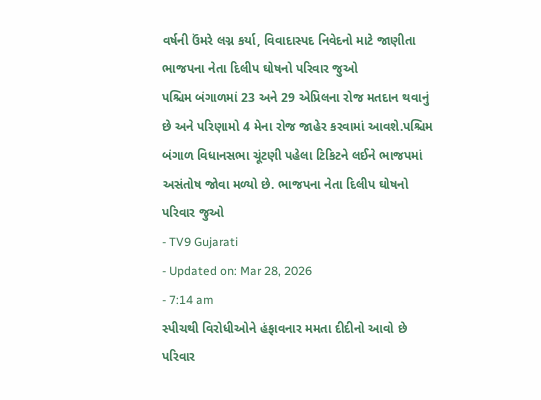વર્ષની ઉંમરે લગ્ન કર્યા, વિવાદાસ્પદ નિવેદનો માટે જાણીતા ભાજપના નેતા દિલીપ ઘોષનો પરિવાર જુઓ
પશ્ચિમ બંગાળમાં 23 અને 29 એપ્રિલના રોજ મતદાન થવાનું છે અને પરિણામો 4 મેના રોજ જાહેર કરવામાં આવશે.પશ્ચિમ બંગાળ વિધાનસભા ચૂંટણી પહેલા ટિકિટને લઈને ભાજપમાં અસંતોષ જોવા મળ્યો છે. ભાજપના નેતા દિલીપ ઘોષનો પરિવાર જુઓ
- TV9 Gujarati
- Updated on: Mar 28, 2026
- 7:14 am
સ્પીચથી વિરોધીઓને હંફાવનાર મમતા દીદીનો આવો છે પરિવાર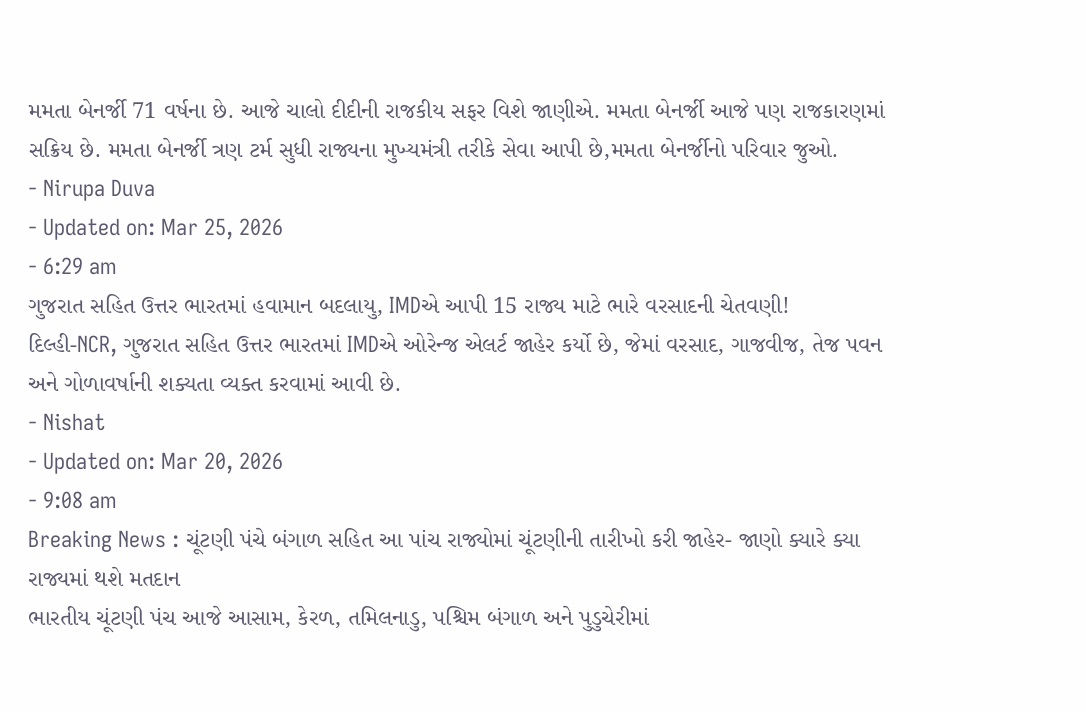મમતા બેનર્જી 71 વર્ષના છે. આજે ચાલો દીદીની રાજકીય સફર વિશે જાણીએ. મમતા બેનર્જી આજે પણ રાજકારણમાં સક્રિય છે. મમતા બેનર્જી ત્રણ ટર્મ સુધી રાજ્યના મુખ્યમંત્રી તરીકે સેવા આપી છે,મમતા બેનર્જીનો પરિવાર જુઓ.
- Nirupa Duva
- Updated on: Mar 25, 2026
- 6:29 am
ગુજરાત સહિત ઉત્તર ભારતમાં હવામાન બદલાયુ, IMDએ આપી 15 રાજ્ય માટે ભારે વરસાદની ચેતવણી!
દિલ્હી-NCR, ગુજરાત સહિત ઉત્તર ભારતમાં IMDએ ઓરેન્જ એલર્ટ જાહેર કર્યો છે, જેમાં વરસાદ, ગાજવીજ, તેજ પવન અને ગોળાવર્ષાની શક્યતા વ્યક્ત કરવામાં આવી છે.
- Nishat
- Updated on: Mar 20, 2026
- 9:08 am
Breaking News : ચૂંટણી પંચે બંગાળ સહિત આ પાંચ રાજ્યોમાં ચૂંટણીની તારીખો કરી જાહેર- જાણો ક્યારે ક્યા રાજ્યમાં થશે મતદાન
ભારતીય ચૂંટણી પંચ આજે આસામ, કેરળ, તમિલનાડુ, પશ્ચિમ બંગાળ અને પુડુચેરીમાં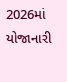2026માં યોજાનારી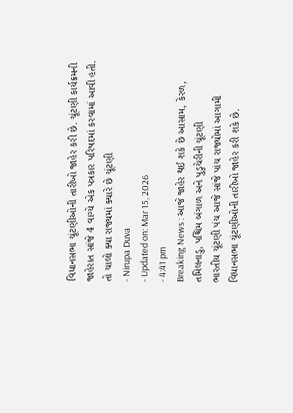વિધાનસભા ચૂંટણીઓની તારીખો જાહેર કરી છે. ચૂંટણી કાર્યક્રમની જાહેરાત સાંજે 4 વાગ્યે એક પત્રકાર પરિષદમાં કરવામાં આવી હતી. તો ચાલો ક્યા રાજ્યમાં ક્યારે છે ચૂંટણી
- Nirupa Duva
- Updated on: Mar 15, 2026
- 4:41 pm
Breaking News : આજે જાહેર થઈ શકે છે આસામ, કેરળ, તમિલનાડુ, પશ્ચિમ બંગાળ અને પુડુચેરીની ચૂંટણી
ભારતીય ચૂંટણી પંચ આજે સાંજે પાંચ રાજ્યોમાં આગામી વિધાનસભા ચૂંટણીઓની તારીખો જાહેર કરી શકે છે.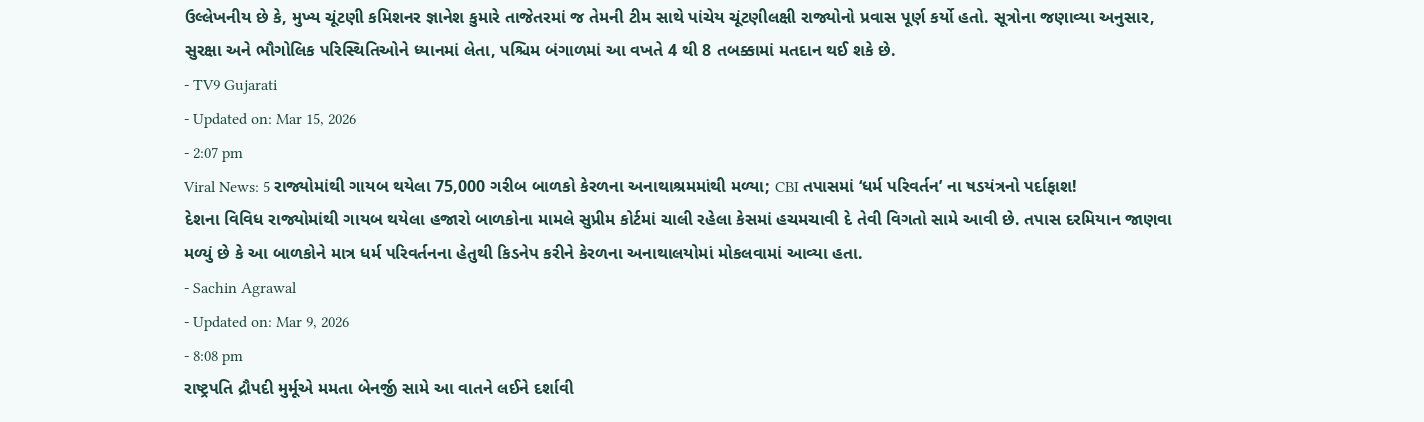ઉલ્લેખનીય છે કે, મુખ્ય ચૂંટણી કમિશનર જ્ઞાનેશ કુમારે તાજેતરમાં જ તેમની ટીમ સાથે પાંચેય ચૂંટણીલક્ષી રાજ્યોનો પ્રવાસ પૂર્ણ કર્યો હતો. સૂત્રોના જણાવ્યા અનુસાર, સુરક્ષા અને ભૌગોલિક પરિસ્થિતિઓને ધ્યાનમાં લેતા, પશ્ચિમ બંગાળમાં આ વખતે 4 થી 8 તબક્કામાં મતદાન થઈ શકે છે.
- TV9 Gujarati
- Updated on: Mar 15, 2026
- 2:07 pm
Viral News: 5 રાજ્યોમાંથી ગાયબ થયેલા 75,000 ગરીબ બાળકો કેરળના અનાથાશ્રમમાંથી મળ્યા; CBI તપાસમાં ‘ધર્મ પરિવર્તન’ ના ષડયંત્રનો પર્દાફાશ!
દેશના વિવિધ રાજ્યોમાંથી ગાયબ થયેલા હજારો બાળકોના મામલે સુપ્રીમ કોર્ટમાં ચાલી રહેલા કેસમાં હચમચાવી દે તેવી વિગતો સામે આવી છે. તપાસ દરમિયાન જાણવા મળ્યું છે કે આ બાળકોને માત્ર ધર્મ પરિવર્તનના હેતુથી કિડનેપ કરીને કેરળના અનાથાલયોમાં મોકલવામાં આવ્યા હતા.
- Sachin Agrawal
- Updated on: Mar 9, 2026
- 8:08 pm
રાષ્ટ્રપતિ દ્રૌપદી મુર્મૂએ મમતા બેનર્જી સામે આ વાતને લઈને દર્શાવી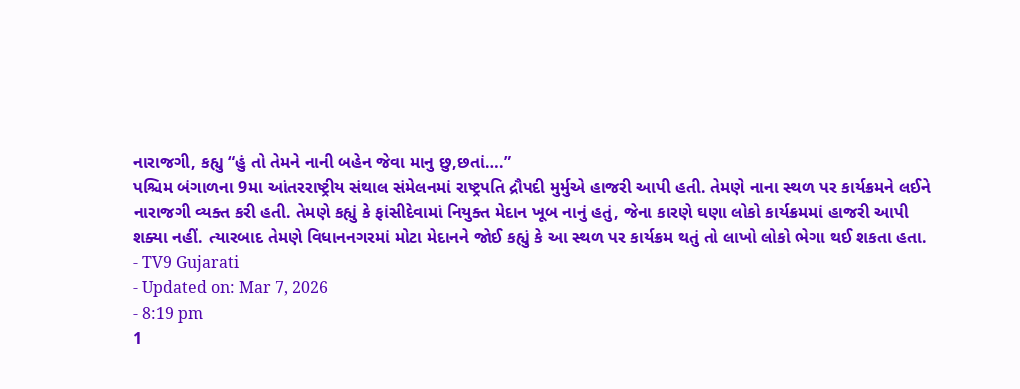નારાજગી, કહ્યુ “હું તો તેમને નાની બહેન જેવા માનુ છુ,છતાં….”
પશ્ચિમ બંગાળના 9મા આંતરરાષ્ટ્રીય સંથાલ સંમેલનમાં રાષ્ટ્રપતિ દ્રૌપદી મુર્મુએ હાજરી આપી હતી. તેમણે નાના સ્થળ પર કાર્યક્રમને લઈને નારાજગી વ્યક્ત કરી હતી. તેમણે કહ્યું કે ફાંસીદેવામાં નિયુક્ત મેદાન ખૂબ નાનું હતું, જેના કારણે ઘણા લોકો કાર્યક્રમમાં હાજરી આપી શક્યા નહીં. ત્યારબાદ તેમણે વિધાનનગરમાં મોટા મેદાનને જોઈ કહ્યું કે આ સ્થળ પર કાર્યક્રમ થતું તો લાખો લોકો ભેગા થઈ શકતા હતા.
- TV9 Gujarati
- Updated on: Mar 7, 2026
- 8:19 pm
1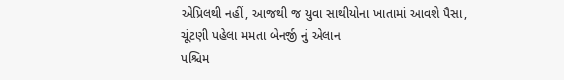એપ્રિલથી નહીં, આજથી જ યુવા સાથીયોના ખાતામાં આવશે પૈસા, ચૂંટણી પહેલા મમતા બેનર્જી નું એલાન
પશ્ચિમ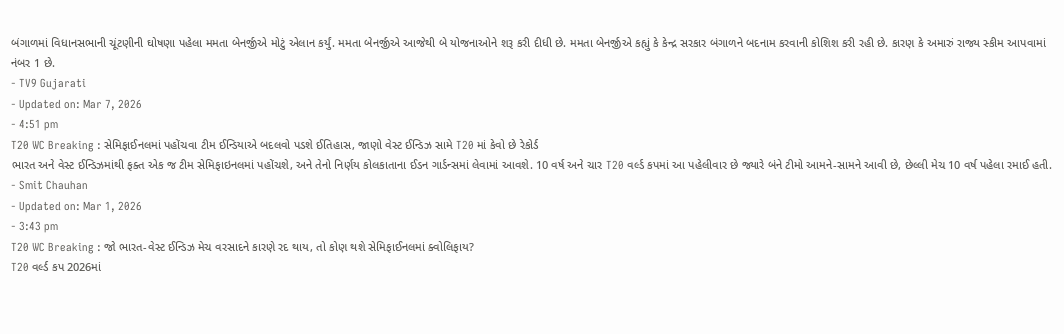બંગાળમાં વિધાનસભાની ચૂંટણીની ઘોષણા પહેલા મમતા બેનર્જીએ મોટું એલાન કર્યું. મમતા બેનર્જીએ આજેથી બે યોજનાઓને શરૂ કરી દીધી છે. મમતા બેનર્જીએ કહ્યું કે કેન્દ્ર સરકાર બંગાળને બદનામ કરવાની કોશિશ કરી રહી છે. કારણ કે અમારું રાજ્ય સ્કીમ આપવામાં નંબર 1 છે.
- TV9 Gujarati
- Updated on: Mar 7, 2026
- 4:51 pm
T20 WC Breaking : સેમિફાઈનલમાં પહોંચવા ટીમ ઈન્ડિયાએ બદલવો પડશે ઈતિહાસ, જાણો વેસ્ટ ઈન્ડિઝ સામે T20 માં કેવો છે રેકોર્ડ
ભારત અને વેસ્ટ ઈન્ડિઝમાંથી ફક્ત એક જ ટીમ સેમિફાઇનલમાં પહોંચશે, અને તેનો નિર્ણય કોલકાતાના ઈડન ગાર્ડન્સમાં લેવામાં આવશે. 10 વર્ષ અને ચાર T20 વર્લ્ડ કપમાં આ પહેલીવાર છે જ્યારે બંને ટીમો આમને-સામને આવી છે, છેલ્લી મેચ 10 વર્ષ પહેલા રમાઈ હતી.
- Smit Chauhan
- Updated on: Mar 1, 2026
- 3:43 pm
T20 WC Breaking : જો ભારત-વેસ્ટ ઈન્ડિઝ મેચ વરસાદને કારણે રદ થાય, તો કોણ થશે સેમિફાઈનલમાં ક્વોલિફાય?
T20 વર્લ્ડ કપ 2026માં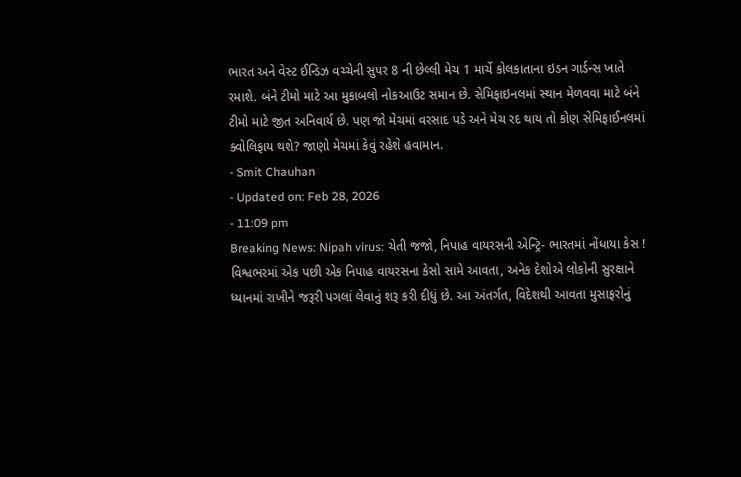ભારત અને વેસ્ટ ઈન્ડિઝ વચ્ચેની સુપર 8 ની છેલ્લી મેચ 1 માર્ચે કોલકાતાના ઇડન ગાર્ડન્સ ખાતે રમાશે. બંને ટીમો માટે આ મુકાબલો નોકઆઉટ સમાન છે. સેમિફાઇનલમાં સ્થાન મેળવવા માટે બંને ટીમો માટે જીત અનિવાર્ય છે. પણ જો મેચમાં વરસાદ પડે અને મેચ રદ થાય તો કોણ સેમિફાઈનલમાં ક્વોલિફાય થશે? જાણો મેચમાં કેવું રહેશે હવામાન.
- Smit Chauhan
- Updated on: Feb 28, 2026
- 11:09 pm
Breaking News: Nipah virus: ચેતી જજો, નિપાહ વાયરસની એન્ટ્રિ- ભારતમાં નોંધાયા કેસ !
વિશ્વભરમાં એક પછી એક નિપાહ વાયરસના કેસો સામે આવતા, અનેક દેશોએ લોકોની સુરક્ષાને ધ્યાનમાં રાખીને જરૂરી પગલાં લેવાનું શરૂ કરી દીધું છે. આ અંતર્ગત, વિદેશથી આવતા મુસાફરોનું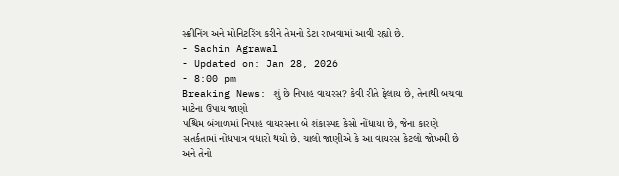સ્ક્રીનિંગ અને મોનિટરિંગ કરીને તેમનો ડેટા રાખવામાં આવી રહ્યો છે.
- Sachin Agrawal
- Updated on: Jan 28, 2026
- 8:00 pm
Breaking News: શું છે નિપાહ વાયરસ? કેવી રીતે ફેલાય છે, તેનાથી બચવા માટેના ઉપાય જાણો
પશ્ચિમ બંગાળમાં નિપાહ વાયરસના બે શંકાસ્પદ કેસો નોંધાયા છે, જેના કારણે સતર્કતામાં નોંધપાત્ર વધારો થયો છે. ચાલો જાણીએ કે આ વાયરસ કેટલો જોખમી છે અને તેનો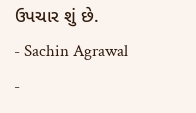ઉપચાર શું છે.
- Sachin Agrawal
-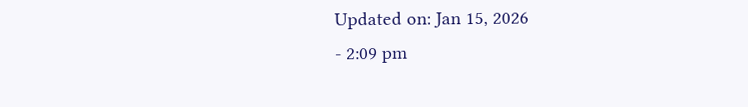Updated on: Jan 15, 2026
- 2:09 pm